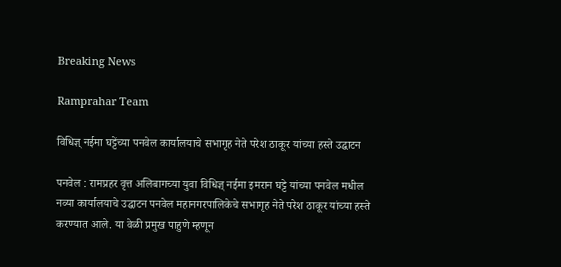Breaking News

Ramprahar Team

विधिज्ञ् नईमा घट्टेंच्या पनवेल कार्यालयाचे सभागृह नेते परेश ठाकूर यांच्या हस्ते उद्घाटन

पनवेल : रामप्रहर वृत्त अलिबागच्या युवा विधिज्ञ् नईमा इमरान घट्टे यांच्या पनवेल मधील नव्या कार्यालयाचे उद्घाटन पनवेल महानगरपालिकेचे सभागृह नेते परेश ठाकूर यांच्या हस्ते करण्यात आले. या वेळी प्रमुख पाहुणे म्हणून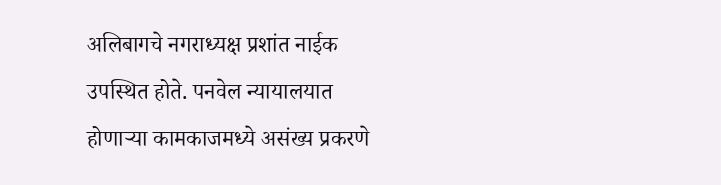अलिबागचे नगराध्यक्ष प्रशांत नाईक उपस्थित होते. पनवेल न्यायालयात होणार्‍या कामकाजमध्ये असंख्य प्रकरणे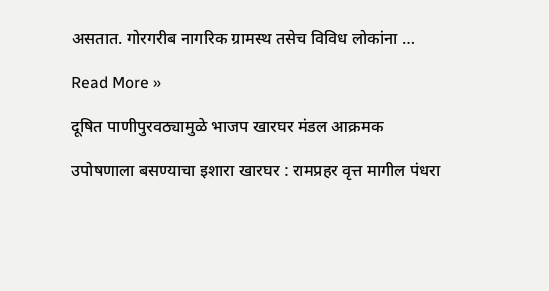असतात. गोरगरीब नागरिक ग्रामस्थ तसेच विविध लोकांना …

Read More »

दूषित पाणीपुरवठ्यामुळे भाजप खारघर मंडल आक्रमक

उपोषणाला बसण्याचा इशारा खारघर : रामप्रहर वृत्त मागील पंधरा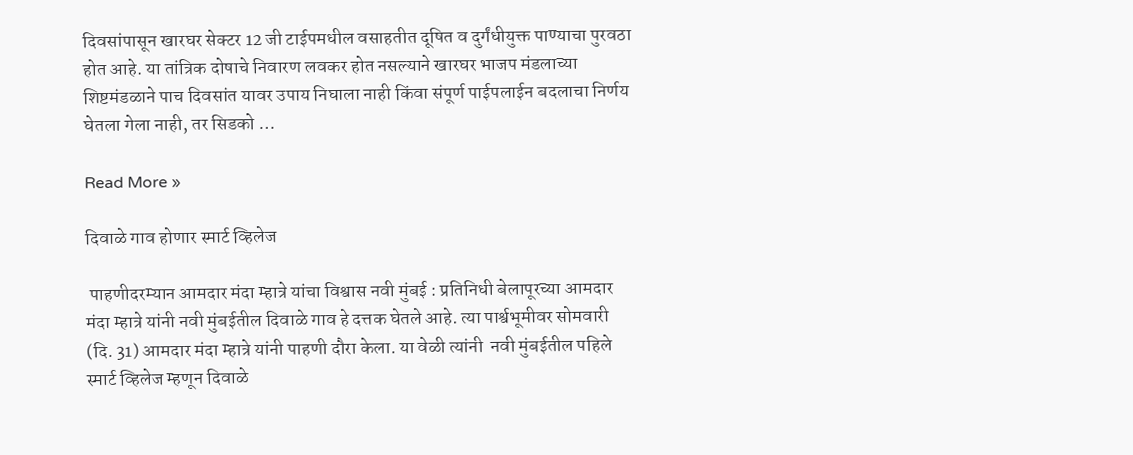दिवसांपासून खारघर सेक्टर 12 जी टाईपमधील वसाहतीत दूषित व दुर्गंधीयुक्त पाण्याचा पुरवठा होत आहे. या तांत्रिक दोषाचे निवारण लवकर होत नसल्याने खारघर भाजप मंडलाच्या शिष्टमंडळाने पाच दिवसांत यावर उपाय निघाला नाही किंवा संपूर्ण पाईपलाईन बदलाचा निर्णय घेतला गेला नाही, तर सिडको …

Read More »

दिवाळे गाव होणार स्मार्ट व्हिलेज

 पाहणीदरम्यान आमदार मंदा म्हात्रे यांचा विश्वास नवी मुंबई : प्रतिनिधी बेलापूरच्या आमदार मंदा म्हात्रे यांनी नवी मुंबईतील दिवाळे गाव हे दत्तक घेतले आहे. त्या पार्श्वभूमीवर सोमवारी (दि. 31) आमदार मंदा म्हात्रे यांनी पाहणी दौरा केला. या वेळी त्यांनी  नवी मुंबईतील पहिले स्मार्ट व्हिलेज म्हणून दिवाळे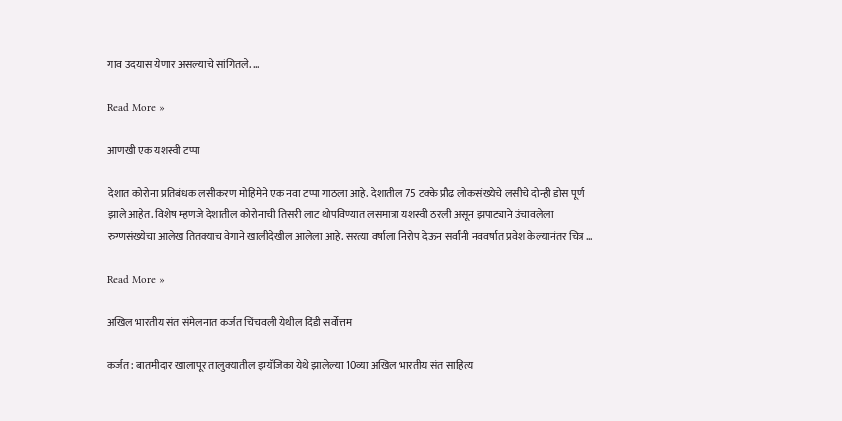गाव उदयास येणार असल्याचे सांगितले. …

Read More »

आणखी एक यशस्वी टप्पा

देशात कोरोना प्रतिबंधक लसीकरण मोहिमेने एक नवा टप्पा गाठला आहे. देशातील 75 टक्के प्रौढ लोकसंख्येचे लसीचे दोन्ही डोस पूर्ण झाले आहेत. विशेष म्हणजे देशातील कोरोनाची तिसरी लाट थोपविण्यात लसमात्रा यशस्वी ठरली असून झपाट्याने उंचावलेला रुग्णसंख्येचा आलेख तितक्याच वेगाने खालीदेखील आलेला आहे. सरत्या वर्षाला निरोप देऊन सर्वांनी नववर्षात प्रवेश केल्यानंतर चित्र …

Read More »

अखिल भारतीय संत संमेलनात कर्जत चिंचवली येथील दिंडी सर्वोत्तम

कर्जत : बातमीदार खालापूर तालुक्यातील इम्यॅजिका येथे झालेल्या 10व्या अखिल भारतीय संत साहित्य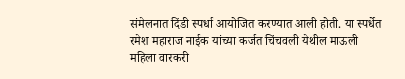संमेलनात दिंडी स्पर्धा आयोजित करण्यात आली होती. या स्पर्धेत रमेश महाराज नाईक यांच्या कर्जत चिंचवली येथील माऊली महिला वारकरी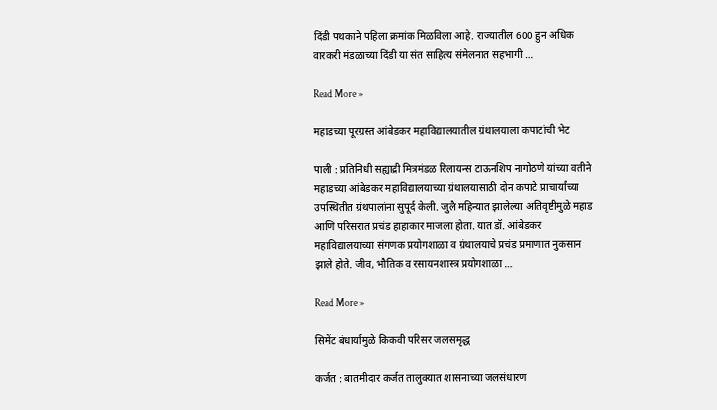दिंडी पथकाने पहिला क्रमांक मिळविला आहे. राज्यातील 600 हुन अधिक वारकरी मंडळाच्या दिंडी या संत साहित्य संमेलनात सहभागी …

Read More »

महाडच्या पूरग्रस्त आंबेडकर महाविद्यालयातील ग्रंथालयाला कपाटांची भेट

पाली : प्रतिनिधी सह्याद्री मित्रमंडळ रिलायन्स टाऊनशिप नागोठणे यांच्या वतीने महाडच्या आंबेडकर महाविद्यालयाच्या ग्रंथालयासाठी दोन कपाटे प्राचार्यांच्या उपस्थितीत ग्रंथपालांना सुपूर्द केली. जुलै महिन्यात झालेल्या अतिवृष्टीमुळे महाड आणि परिसरात प्रचंड हाहाकार माजला होता. यात डॉ. आंबेडकर महाविद्यालयाच्या संगणक प्रयोगशाळा व ग्रंथालयाचे प्रचंड प्रमाणात नुकसान झाले होते. जीव, भौतिक व रसायनशास्त्र प्रयोगशाळा …

Read More »

सिमेंट बंधार्यामुळे किकवी परिसर जलसमृद्ध

कर्जत : बातमीदार कर्जत तालुक्यात शासनाच्या जलसंधारण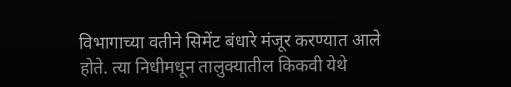विभागाच्या वतीने सिमेंट बंधारे मंजूर करण्यात आले होते. त्या निधीमधून तालुक्यातील किकवी येथे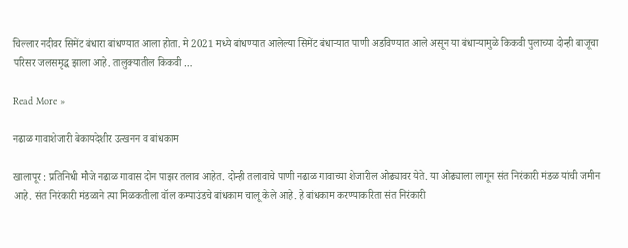चिल्लार नदीवर सिमेंट बंधारा बांधण्यात आला होता. मे 2021 मध्ये बांधण्यात आलेल्या सिमेंट बंधार्‍यात पाणी अडविण्यात आले असून या बंधार्‍यामुळे किकवी पुलाच्या दोन्ही बाजूचा परिसर जलसमृद्ध झाला आहे. तालुक्यातील किकवी …

Read More »

नढाळ गावाशेजारी बेकायदेशीर उत्खनन व बांधकाम

खालापूर : प्रतिनिधी मौजे नढाळ गावास दोन पाझर तलाव आहेत. दोन्ही तलावाचे पाणी नढाळ गावाच्या शेजारील ओढ्यावर येते. या ओढ्याला लागून संत निरंकारी मंडळ यांची जमीन आहे. संत निरंकारी मंडळाने त्या मिळकतीला वॉल कम्पाउंडचे बांधकाम चालू केले आहे. हे बांधकाम करण्याकरिता संत निरंकारी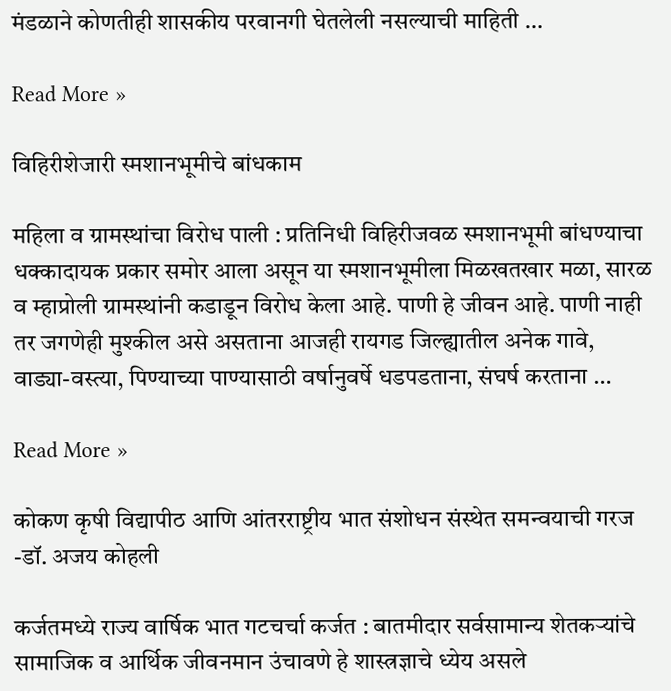मंडळाने कोणतीही शासकीय परवानगी घेतलेली नसल्याची माहिती …

Read More »

विहिरीशेजारी स्मशानभूमीचे बांधकाम

महिला व ग्रामस्थांचा विरोध पाली : प्रतिनिधी विहिरीजवळ स्मशानभूमी बांधण्याचा धक्कादायक प्रकार समोर आला असून या स्मशानभूमीला मिळखतखार मळा, सारळ व म्हाप्रोली ग्रामस्थांनी कडाडून विरोध केला आहे. पाणी हे जीवन आहे. पाणी नाही तर जगणेही मुश्कील असे असताना आजही रायगड जिल्ह्यातील अनेक गावे, वाड्या-वस्त्या, पिण्याच्या पाण्यासाठी वर्षानुवर्षे धडपडताना, संघर्ष करताना …

Read More »

कोकण कृषी विद्यापीठ आणि आंतरराष्ट्रीय भात संशोधन संस्थेत समन्वयाची गरज -डॉ. अजय कोहली

कर्जतमध्ये राज्य वार्षिक भात गटचर्चा कर्जत : बातमीदार सर्वसामान्य शेतकर्‍यांचे सामाजिक व आर्थिक जीवनमान उंचावणे हे शास्त्रज्ञाचे ध्येय असले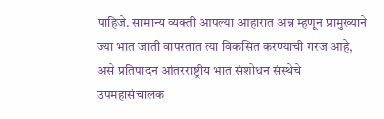पाहिजे. सामान्य व्यक्ती आपल्या आहारात अन्न म्हणून प्रामुख्याने ज्या भात जाती वापरतात त्या विकसित करण्याची गरज आहे, असे प्रतिपादन आंतरराष्ट्रीय भात संशोधन संस्थेचे उपमहासंचालक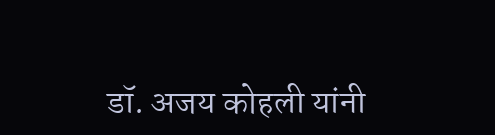डॉ. अजय कोहली यांनी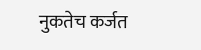नुकतेच कर्जत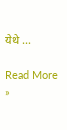येथे …

Read More »